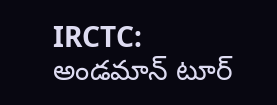IRCTC: అండమాన్ టూర్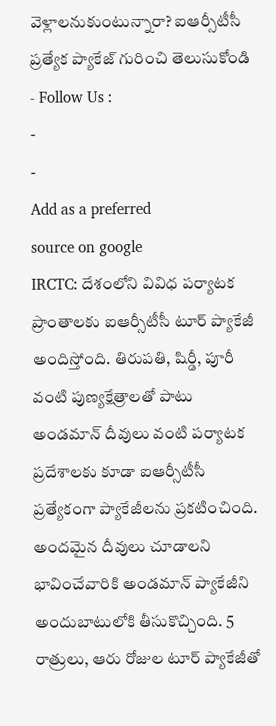వెళ్లాలనుకుంటున్నారా? ఐఆర్సీటీసీ ప్రత్యేక ప్యాకేజ్ గురించి తెలుసుకోండి
- Follow Us :
-
-
Add as a preferred
source on google
IRCTC: దేశంలోని వివిధ పర్యాటక ప్రాంతాలకు ఐఆర్సీటీసీ టూర్ ప్యాకేజీ అందిస్తోంది. తిరుపతి, షిర్డీ, పూరీ వంటి పుణ్యక్షేత్రాలతో పాటు అండమాన్ దీవులు వంటి పర్యాటక ప్రదేశాలకు కూడా ఐఆర్సీటీసీ ప్రత్యేకంగా ప్యాకేజీలను ప్రకటించింది. అందమైన దీవులు చూడాలని భావించేవారికి అండమాన్ ప్యాకేజీని అందుబాటులోకి తీసుకొచ్చింది. 5 రాత్రులు, ఆరు రోజుల టూర్ ప్యాకేజీతో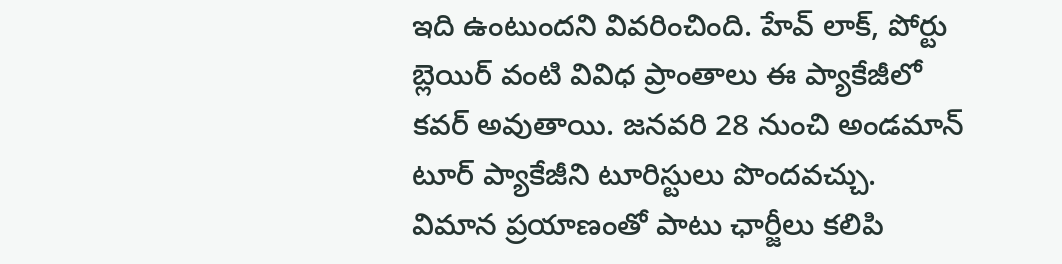ఇది ఉంటుందని వివరించింది. హేవ్ లాక్, పోర్టు బ్లెయిర్ వంటి వివిధ ప్రాంతాలు ఈ ప్యాకేజీలో కవర్ అవుతాయి. జనవరి 28 నుంచి అండమాన్ టూర్ ప్యాకేజీని టూరిస్టులు పొందవచ్చు. విమాన ప్రయాణంతో పాటు ఛార్జీలు కలిపి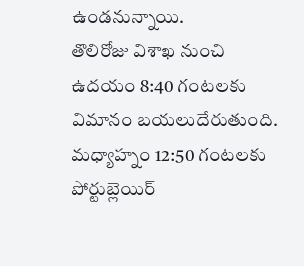ఉండనున్నాయి.
తొలిరోజు విశాఖ నుంచి ఉదయం 8:40 గంటలకు విమానం బయలుదేరుతుంది. మధ్యాహ్నం 12:50 గంటలకు పోర్టుబ్లెయిర్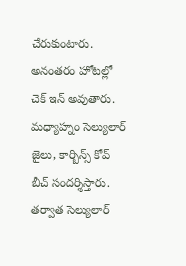చేరుకుంటారు. అనంతరం హోటల్లో చెక్ ఇన్ అవుతారు. మధ్యాహ్నం సెల్యులార్ జైలు, కార్బిన్స్ కోవ్ బీచ్ సందర్శిస్తారు. తర్వాత సెల్యులార్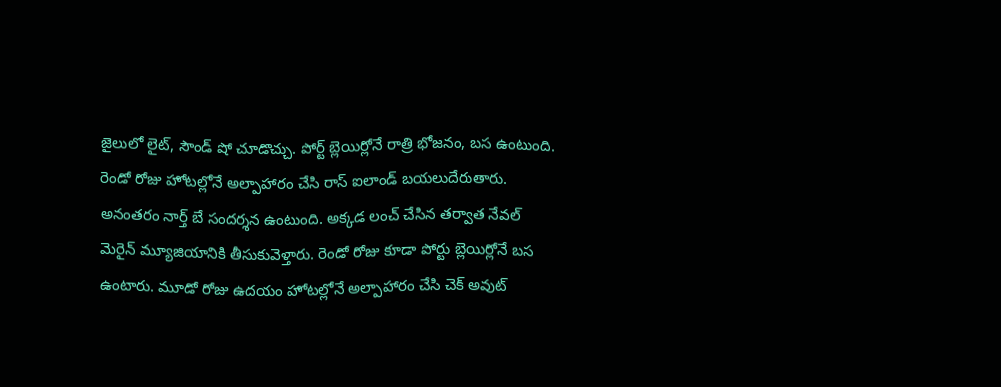జైలులో లైట్, సౌండ్ షో చూడొచ్చు. పోర్ట్ బ్లెయిర్లోనే రాత్రి భోజనం, బస ఉంటుంది. రెండో రోజు హోటల్లోనే అల్పాహారం చేసి రాస్ ఐలాండ్ బయలుదేరుతారు. అనంతరం నార్త్ బే సందర్శన ఉంటుంది. అక్కడ లంచ్ చేసిన తర్వాత నేవల్ మెరైన్ మ్యూజియానికి తీసుకువెళ్తారు. రెండో రోజు కూడా పోర్టు బ్లెయిర్లోనే బస ఉంటారు. మూడో రోజు ఉదయం హోటల్లోనే అల్పాహారం చేసి చెక్ అవుట్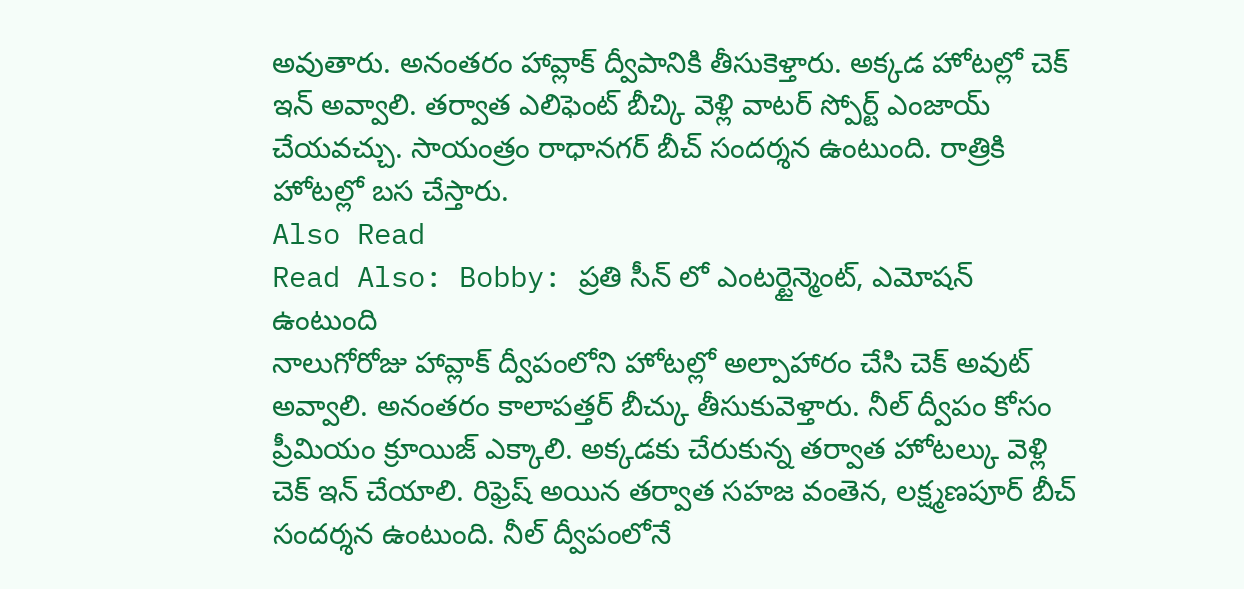అవుతారు. అనంతరం హావ్లాక్ ద్వీపానికి తీసుకెళ్తారు. అక్కడ హోటల్లో చెక్ ఇన్ అవ్వాలి. తర్వాత ఎలిఫెంట్ బీచ్కి వెళ్లి వాటర్ స్పోర్ట్ ఎంజాయ్ చేయవచ్చు. సాయంత్రం రాధానగర్ బీచ్ సందర్శన ఉంటుంది. రాత్రికి హోటల్లో బస చేస్తారు.
Also Read
Read Also: Bobby: ప్రతి సీన్ లో ఎంటర్టైన్మెంట్, ఎమోషన్ ఉంటుంది
నాలుగోరోజు హావ్లాక్ ద్వీపంలోని హోటల్లో అల్పాహారం చేసి చెక్ అవుట్ అవ్వాలి. అనంతరం కాలాపత్తర్ బీచ్కు తీసుకువెళ్తారు. నీల్ ద్వీపం కోసం ప్రీమియం క్రూయిజ్ ఎక్కాలి. అక్కడకు చేరుకున్న తర్వాత హోటల్కు వెళ్లి చెక్ ఇన్ చేయాలి. రిఫ్రెష్ అయిన తర్వాత సహజ వంతెన, లక్ష్మణపూర్ బీచ్ సందర్శన ఉంటుంది. నీల్ ద్వీపంలోనే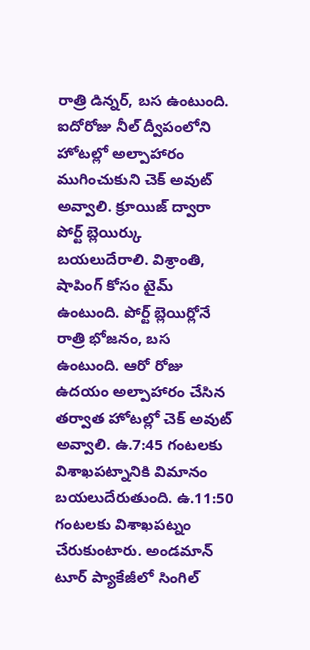రాత్రి డిన్నర్, బస ఉంటుంది. ఐదోరోజు నీల్ ద్వీపంలోని హోటల్లో అల్పాహారం ముగించుకుని చెక్ అవుట్ అవ్వాలి. క్రూయిజ్ ద్వారా పోర్ట్ బ్లెయిర్కు బయలుదేరాలి. విశ్రాంతి, షాపింగ్ కోసం టైమ్ ఉంటుంది. పోర్ట్ బ్లెయిర్లోనే రాత్రి భోజనం, బస ఉంటుంది. ఆరో రోజు ఉదయం అల్పాహారం చేసిన తర్వాత హోటల్లో చెక్ అవుట్ అవ్వాలి. ఉ.7:45 గంటలకు విశాఖపట్నానికి విమానం బయలుదేరుతుంది. ఉ.11:50 గంటలకు విశాఖపట్నం చేరుకుంటారు. అండమాన్ టూర్ ప్యాకేజీలో సింగిల్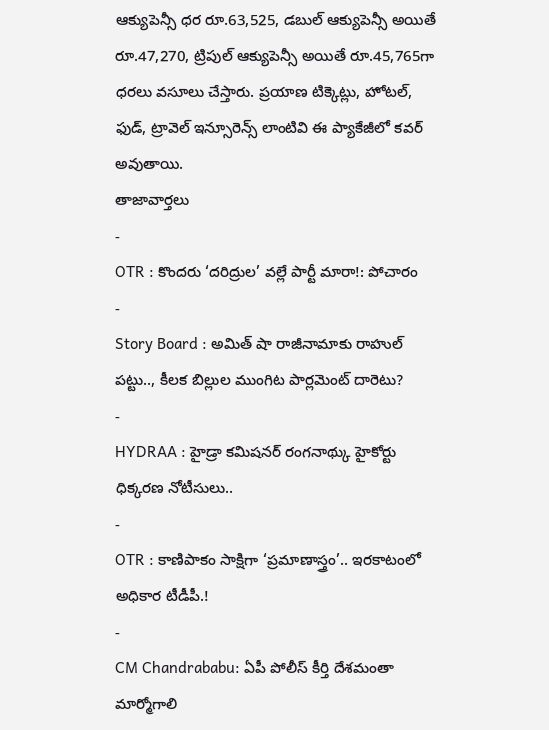ఆక్యుపెన్సీ ధర రూ.63,525, డబుల్ ఆక్యుపెన్సీ అయితే రూ.47,270, ట్రిపుల్ ఆక్యుపెన్సీ అయితే రూ.45,765గా ధరలు వసూలు చేస్తారు. ప్రయాణ టిక్కెట్లు, హోటల్, ఫుడ్, ట్రావెల్ ఇన్సూరెన్స్ లాంటివి ఈ ప్యాకేజీలో కవర్ అవుతాయి.
తాజావార్తలు
-
OTR : కొందరు ‘దరిద్రుల’ వల్లే పార్టీ మారా!: పోచారం
-
Story Board : అమిత్ షా రాజీనామాకు రాహుల్ పట్టు.., కీలక బిల్లుల ముంగిట పార్లమెంట్ దారెటు?
-
HYDRAA : హైడ్రా కమిషనర్ రంగనాథ్కు హైకోర్టు ధిక్కరణ నోటీసులు..
-
OTR : కాణిపాకం సాక్షిగా ‘ప్రమాణాస్త్రం’.. ఇరకాటంలో అధికార టీడీపీ.!
-
CM Chandrababu: ఏపీ పోలీస్ కీర్తి దేశమంతా మార్మోగాలి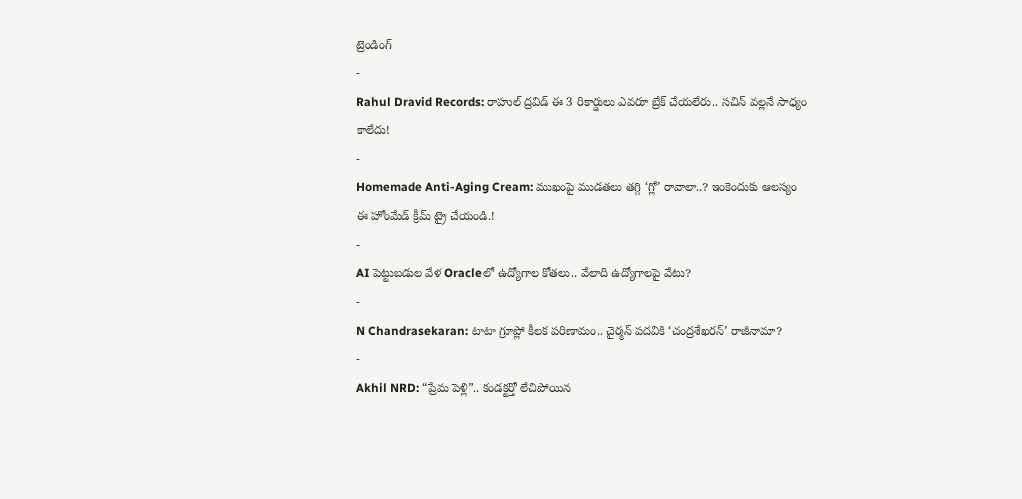ట్రెండింగ్
-
Rahul Dravid Records: రాహుల్ ద్రవిడ్ ఈ 3 రికార్డులు ఎవరూ బ్రేక్ చేయలేరు.. సచిన్ వల్లనే సాధ్యం కాలేదు!
-
Homemade Anti-Aging Cream: ముఖంపై ముడతలు తగ్గి ‘గ్లో’ రావాలా..? ఇంకెందుకు ఆలస్యం ఈ హోంమేడ్ క్రీమ్ ట్రై చేయండి.!
-
AI పెట్టుబడుల వేళ Oracleలో ఉద్యోగాల కోతలు.. వేలాది ఉద్యోగాలపై వేటు?
-
N Chandrasekaran: టాటా గ్రూప్లో కీలక పరిణామం.. చైర్మన్ పదవికి ‘చంద్రశేఖరన్’ రాజీనామా?
-
Akhil NRD: “ప్రేమ పెళ్లి”.. కండక్టర్తో లేచిపోయిన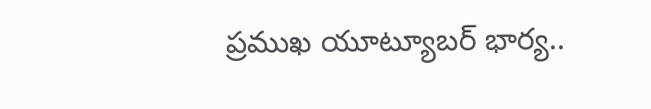ప్రముఖ యూట్యూబర్ భార్య..